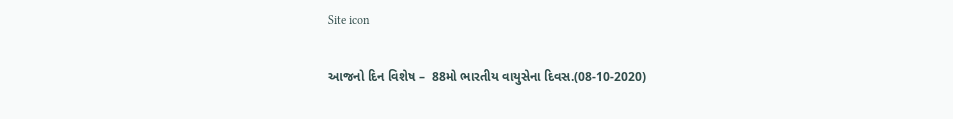Site icon

આજનો દિન વિશેષ –  88મો ભારતીય વાયુસેના દિવસ.(08-10-2020)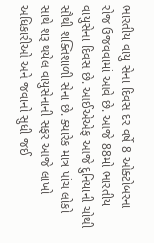ભારતીય વાયુ સેના દિવસ દર વર્ષે 8 ઓક્ટોબરના રોજ ઉજવવામાં આવે છે. આજે 88મો ભારતીય વાયુસેના દિવસ છે. આઈએએફ આજે દુનિયાની ચોથી સૌથી શક્તિશાળી સેના છે. ક્યારેક માત્ર પાંચ લોકો સાથે શરૂ થયેલ વાયુસેનાની સફર આજે લાખો અધિકારીઓ અને જવાનો સુધી જઈ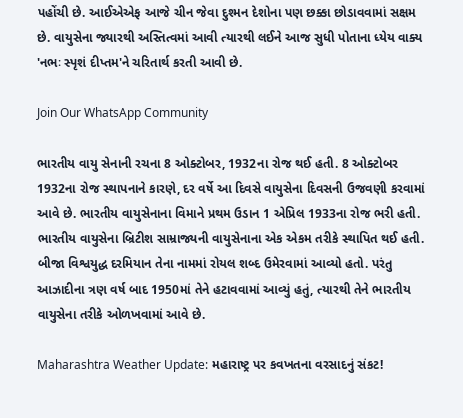પહોંચી છે. આઈએએફ આજે ચીન જેવા દુશ્મન દેશોના પણ છક્કા છોડાવવામાં સક્ષમ છે. વાયુસેના જ્યારથી અસ્તિત્વમાં આવી ત્યારથી લઈને આજ સુધી પોતાના ધ્યેય વાક્ય 'નભઃ સ્પૃશં દીપ્તમ'ને ચરિતાર્થ કરતી આવી છે.

Join Our WhatsApp Community

ભારતીય વાયુ સેનાની રચના 8 ઓક્ટોબર, 1932ના રોજ થઈ હતી. 8 ઓક્ટોબર 1932ના રોજ સ્થાપનાને કારણે, દર વર્ષે આ દિવસે વાયુસેના દિવસની ઉજવણી કરવામાં આવે છે. ભારતીય વાયુસેનાના વિમાને પ્રથમ ઉડાન 1 એપ્રિલ 1933ના રોજ ભરી હતી. ભારતીય વાયુસેના બ્રિટીશ સામ્રાજ્યની વાયુસેનાના એક એકમ તરીકે સ્થાપિત થઈ હતી. બીજા વિશ્વયુદ્ધ દરમિયાન તેના નામમાં રોયલ શબ્દ ઉમેરવામાં આવ્યો હતો. પરંતુ આઝાદીના ત્રણ વર્ષ બાદ 1950માં તેને હટાવવામાં આવ્યું હતું, ત્યારથી તેને ભારતીય વાયુસેના તરીકે ઓળખવામાં આવે છે.

Maharashtra Weather Update: મહારાષ્ટ્ર પર કવખતના વરસાદનું સંકટ!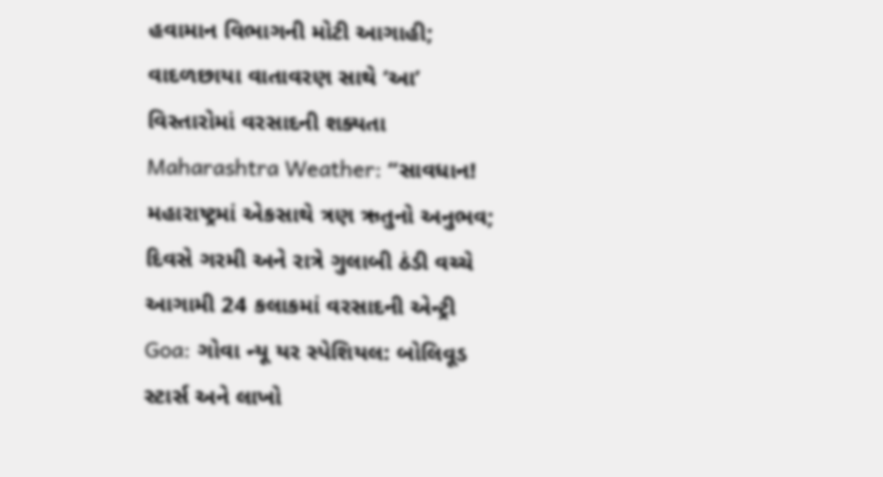હવામાન વિભાગની મોટી આગાહી; વાદળછાયા વાતાવરણ સાથે ‘આ’ વિસ્તારોમાં વરસાદની શક્યતા
Maharashtra Weather: “સાવધાન! મહારાષ્ટ્રમાં એકસાથે ત્રણ ઋતુનો અનુભવ; દિવસે ગરમી અને રાત્રે ગુલાબી ઠંડી વચ્ચે આગામી 24 કલાકમાં વરસાદની એન્ટ્રી
Goa: ગોવા ન્યૂ યર સ્પેશિયલ: બોલિવૂડ સ્ટાર્સ અને લાખો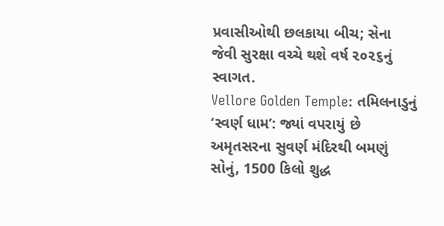પ્રવાસીઓથી છલકાયા બીચ; સેના જેવી સુરક્ષા વચ્ચે થશે વર્ષ ૨૦૨૬નું સ્વાગત.
Vellore Golden Temple: તમિલનાડુનું ‘સ્વર્ણ ધામ’: જ્યાં વપરાયું છે અમૃતસરના સુવર્ણ મંદિરથી બમણું સોનું, 1500 કિલો શુદ્ધ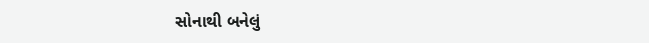સોનાથી બનેલું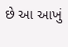છે આ આખું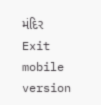મંદિર
Exit mobile version